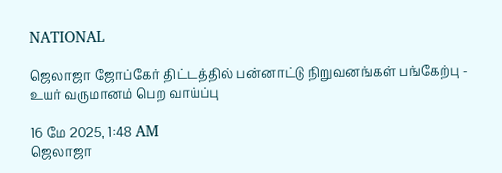NATIONAL

ஜெலாஜா ஜோப்கேர் திட்டத்தில் பன்னாட்டு நிறுவனங்கள் பங்கேற்பு - உயர் வருமானம் பெற வாய்ப்பு

16 மே 2025, 1:48 AM
ஜெலாஜா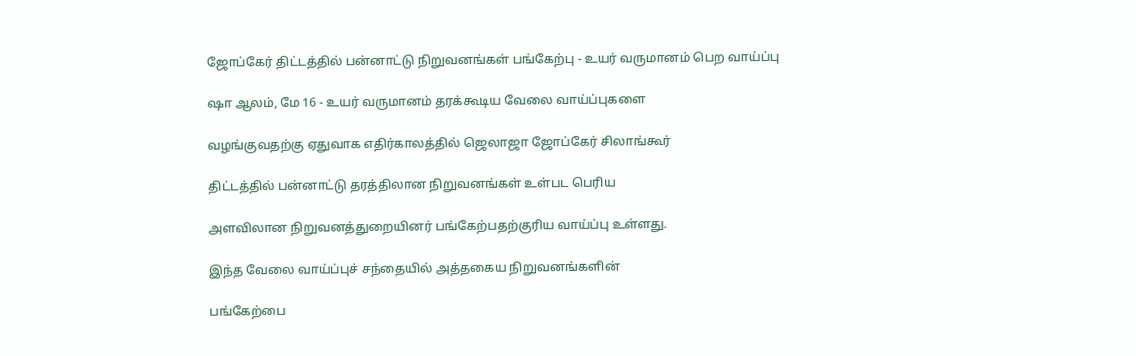ஜோப்கேர் திட்டத்தில் பன்னாட்டு நிறுவனங்கள் பங்கேற்பு - உயர் வருமானம் பெற வாய்ப்பு

ஷா ஆலம், மே 16 - உயர் வருமானம் தரக்கூடிய வேலை வாய்ப்புகளை

வழங்குவதற்கு ஏதுவாக எதிர்காலத்தில் ஜெலாஜா ஜோப்கேர் சிலாங்கூர்

திட்டத்தில் பன்னாட்டு தரத்திலான நிறுவனங்கள் உள்பட பெரிய

அளவிலான நிறுவனத்துறையினர் பங்கேற்பதற்குரிய வாய்ப்பு உள்ளது.

இந்த வேலை வாய்ப்புச் சந்தையில் அத்தகைய நிறுவனங்களின்

பங்கேற்பை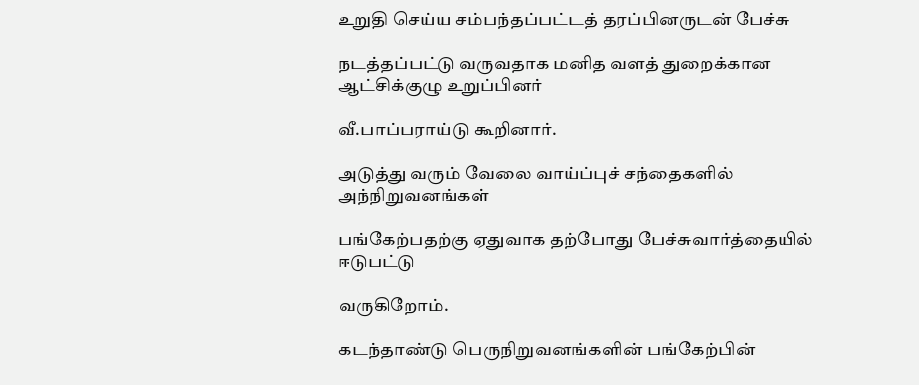உறுதி செய்ய சம்பந்தப்பட்டத் தரப்பினருடன் பேச்சு

நடத்தப்பட்டு வருவதாக மனித வளத் துறைக்கான ஆட்சிக்குழு உறுப்பினர்

வீ.பாப்பராய்டு கூறினார்.

அடுத்து வரும் வேலை வாய்ப்புச் சந்தைகளில் அந்நிறுவனங்கள்

பங்கேற்பதற்கு ஏதுவாக தற்போது பேச்சுவார்த்தையில் ஈடுபட்டு

வருகிறோம்.

கடந்தாண்டு பெருநிறுவனங்களின் பங்கேற்பின்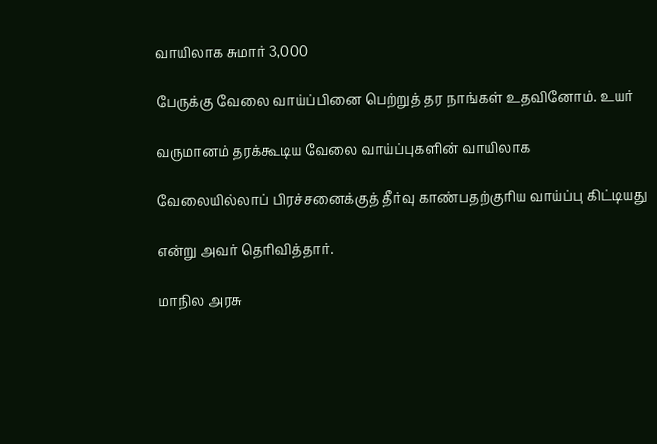வாயிலாக சுமார் 3,000

பேருக்கு வேலை வாய்ப்பினை பெற்றுத் தர நாங்கள் உதவினோம். உயர்

வருமானம் தரக்கூடிய வேலை வாய்ப்புகளின் வாயிலாக

வேலையில்லாப் பிரச்சனைக்குத் தீர்வு காண்பதற்குரிய வாய்ப்பு கிட்டியது

என்று அவர் தெரிவித்தார்.

மாநில அரசு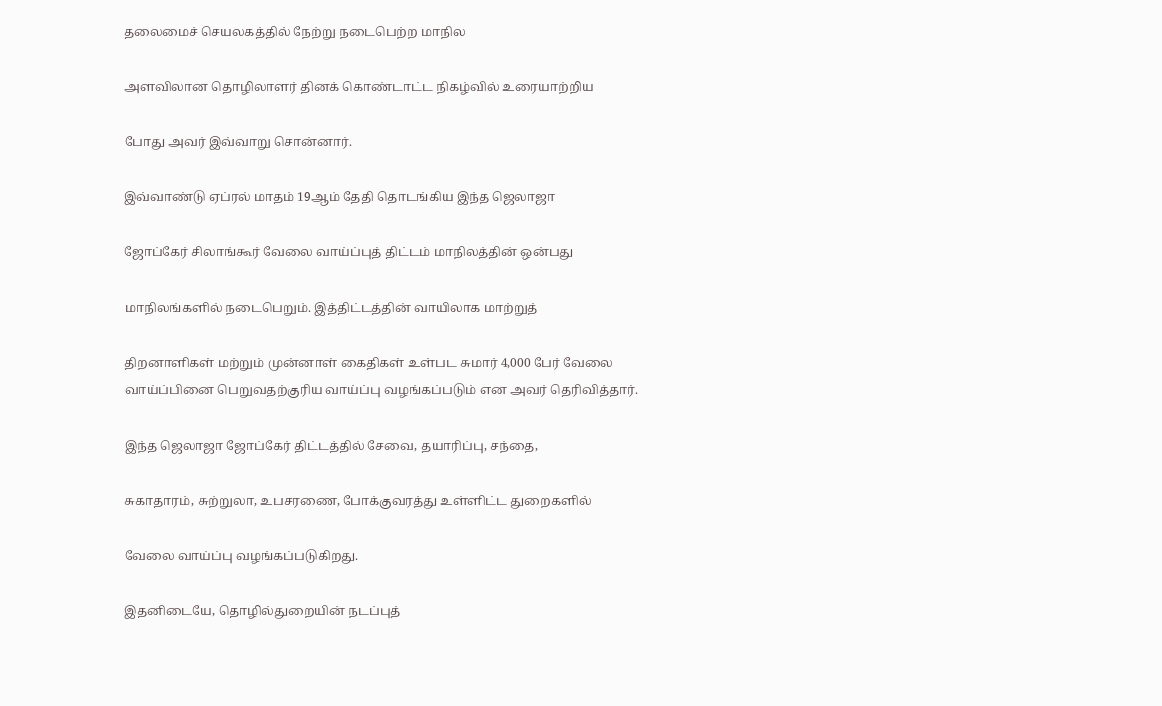தலைமைச் செயலகத்தில் நேற்று நடைபெற்ற மாநில

அளவிலான தொழிலாளர் தினக் கொண்டாட்ட நிகழ்வில் உரையாற்றிய

போது அவர் இவ்வாறு சொன்னார்.

இவ்வாண்டு ஏப்ரல் மாதம் 19ஆம் தேதி தொடங்கிய இந்த ஜெலாஜா

ஜோப்கேர் சிலாங்கூர் வேலை வாய்ப்புத் திட்டம் மாநிலத்தின் ஒன்பது

மாநிலங்களில் நடைபெறும். இத்திட்டத்தின் வாயிலாக மாற்றுத்

திறனாளிகள் மற்றும் முன்னாள் கைதிகள் உள்பட சுமார் 4,000 பேர் வேலை வாய்ப்பினை பெறுவதற்குரிய வாய்ப்பு வழங்கப்படும் என அவர் தெரிவித்தார்.

இந்த ஜெலாஜா ஜோப்கேர் திட்டத்தில் சேவை, தயாரிப்பு, சந்தை,

சுகாதாரம், சுற்றுலா, உபசரணை, போக்குவரத்து உள்ளிட்ட துறைகளில்

வேலை வாய்ப்பு வழங்கப்படுகிறது.

இதனிடையே, தொழில்துறையின் நடப்புத்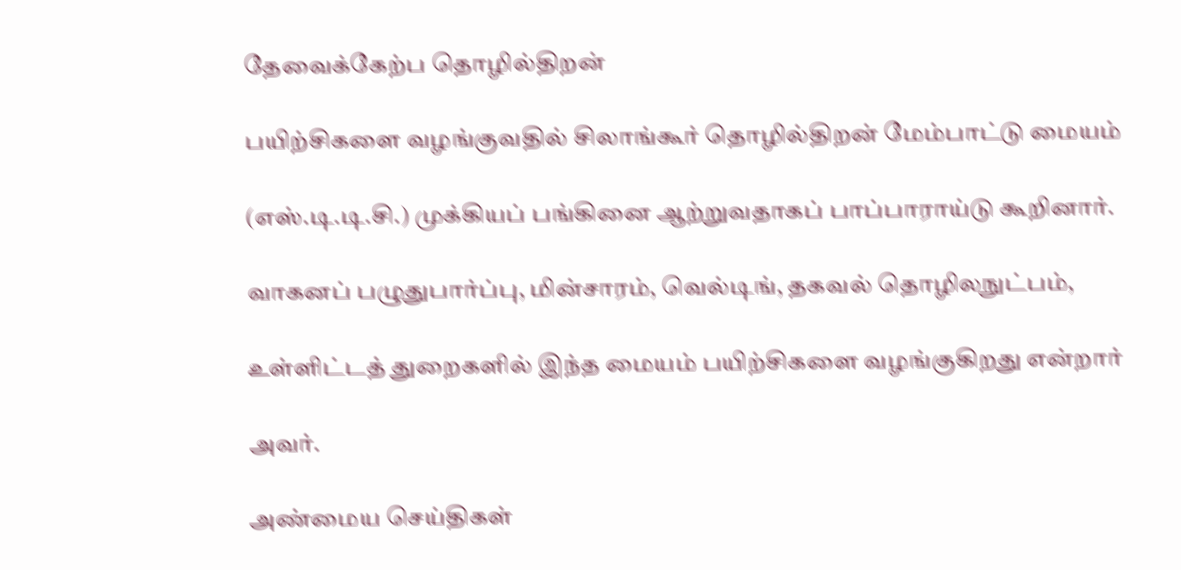தேவைக்கேற்ப தொழில்திறன்

பயிற்சிகளை வழங்குவதில் சிலாங்கூர் தொழில்திறன் மேம்பாட்டு மையம்

(எஸ்.டி.டி.சி.) முக்கியப் பங்கினை ஆற்றுவதாகப் பாப்பாராய்டு கூறினார்.

வாகனப் பழுதுபார்ப்பு, மின்சாரம், வெல்டிங், தகவல் தொழிலநுட்பம்,

உள்ளிட்டத் துறைகளில் இந்த மையம் பயிற்சிகளை வழங்குகிறது என்றார்

அவர்.

அண்மைய செய்திகள்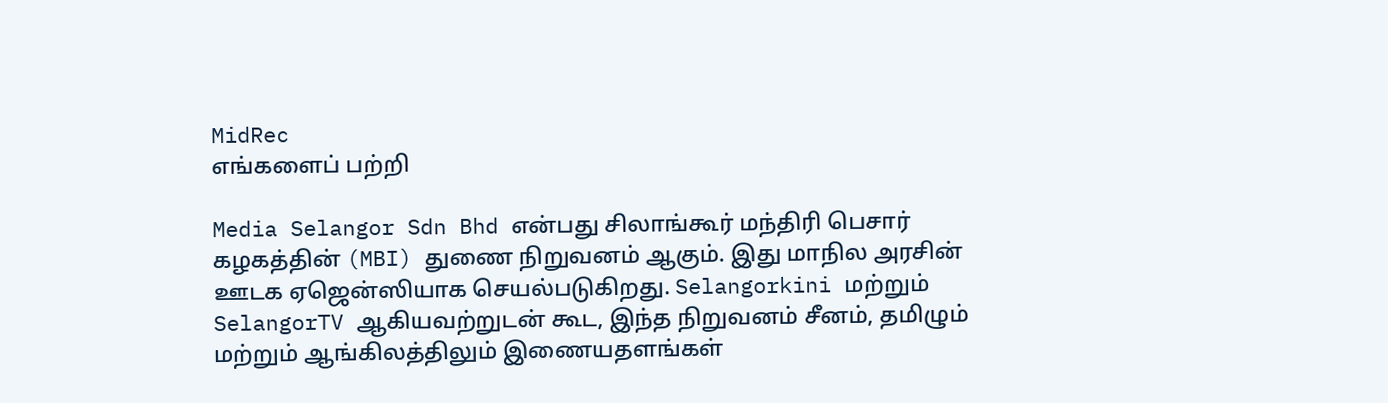MidRec
எங்களைப் பற்றி

Media Selangor Sdn Bhd என்பது சிலாங்கூர் மந்திரி பெசார் கழகத்தின் (MBI) துணை நிறுவனம் ஆகும். இது மாநில அரசின் ஊடக ஏஜென்ஸியாக செயல்படுகிறது. Selangorkini மற்றும் SelangorTV ஆகியவற்றுடன் கூட, இந்த நிறுவனம் சீனம், தமிழும் மற்றும் ஆங்கிலத்திலும் இணையதளங்கள்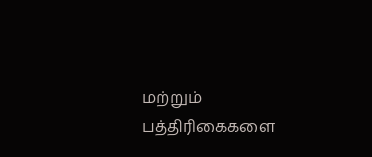மற்றும் பத்திரிகைகளை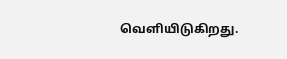வெளியிடுகிறது.